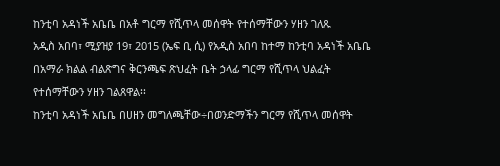ከንቲባ አዳነች አቤቤ በአቶ ግርማ የሺጥላ መሰዋት የተሰማቸውን ሃዘን ገለጹ
አዲስ አበባ፣ ሚያዝያ 19፣ 2015 (ኤፍ ቢ ሲ) የአዲስ አበባ ከተማ ከንቲባ አዳነች አቤቤ በአማራ ክልል ብልጽግና ቅርንጫፍ ጽህፈት ቤት ኃላፊ ግርማ የሺጥላ ህልፈት የተሰማቸውን ሃዘን ገልጸዋል፡፡
ከንቲባ አዳነች አቤቤ በሀዘን መግለጫቸው÷በወንድማችን ግርማ የሺጥላ መሰዋት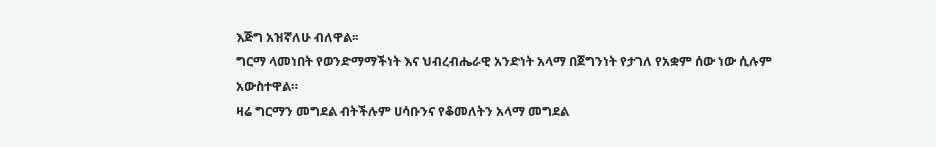እጅግ አዝኛለሁ ብለዋል፡፡
ግርማ ላመነበት የወንድማማችነት እና ህብረብሔራዊ አንድነት አላማ በጀግንነት የታገለ የአቋም ሰው ነው ሲሉም አውስተዋል።
ዛሬ ግርማን መግደል ብትችሉም ሀሳቡንና የቆመለትን አላማ መግደል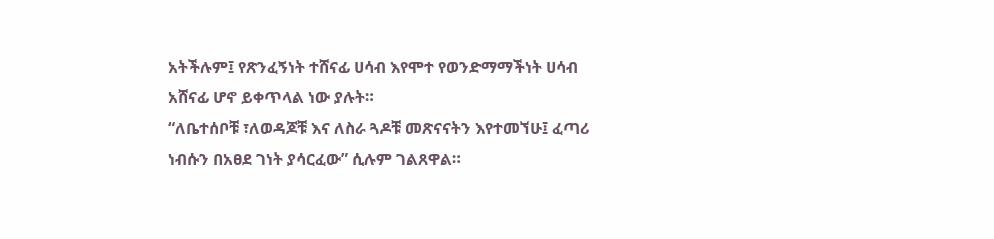አትችሉም፤ የጽንፈኝነት ተሸናፊ ሀሳብ እየሞተ የወንድማማችነት ሀሳብ አሸናፊ ሆኖ ይቀጥላል ነው ያሉት።
“ለቤተሰቦቹ ፣ለወዳጆቹ እና ለስራ ጓዶቹ መጽናናትን እየተመኘሁ፤ ፈጣሪ ነብሱን በአፀደ ገነት ያሳርፈው” ሲሉም ገልጸዋል።